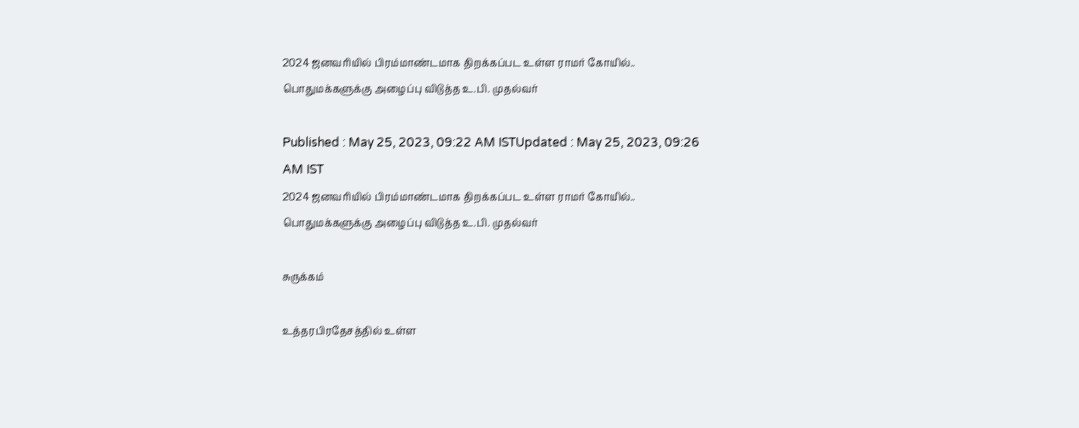2024 ஜனவரியில் பிரம்மாண்டமாக திறக்கப்பட உள்ள ராமர் கோயில்.. பொதுமக்களுக்கு அழைப்பு விடுத்த உ.பி. முதல்வர்

Published : May 25, 2023, 09:22 AM ISTUpdated : May 25, 2023, 09:26 AM IST
2024 ஜனவரியில் பிரம்மாண்டமாக திறக்கப்பட உள்ள ராமர் கோயில்.. பொதுமக்களுக்கு அழைப்பு விடுத்த உ.பி. முதல்வர்

சுருக்கம்

உத்தரபிரதேசத்தில் உள்ள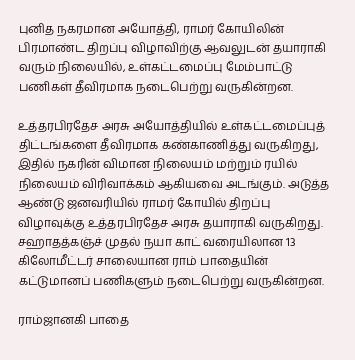புனித நகரமான அயோத்தி, ராமர் கோயிலின் பிரமாண்ட திறப்பு விழாவிற்கு ஆவலுடன் தயாராகி வரும் நிலையில், உள்கட்டமைப்பு மேம்பாட்டு பணிகள் தீவிரமாக நடைபெற்று வருகின்றன.

உத்தரபிரதேச அரசு அயோத்தியில் உள்கட்டமைப்புத் திட்டங்களை தீவிரமாக கண்காணித்து வருகிறது, இதில் நகரின் விமான நிலையம் மற்றும் ரயில் நிலையம் விரிவாக்கம் ஆகியவை அடங்கும். அடுத்த ஆண்டு ஜனவரியில் ராமர் கோயில் திறப்பு விழாவுக்கு உத்தரபிரதேச அரசு தயாராகி வருகிறது. சஹாதத்கஞ்ச் முதல் நயா காட் வரையிலான 13 கிலோமீட்டர் சாலையான ராம் பாதையின் கட்டுமானப் பணிகளும் நடைபெற்று வருகின்றன.

ராம்ஜானகி பாதை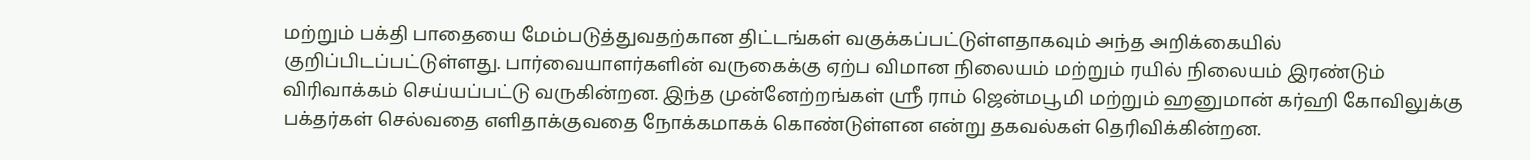மற்றும் பக்தி பாதையை மேம்படுத்துவதற்கான திட்டங்கள் வகுக்கப்பட்டுள்ளதாகவும் அந்த அறிக்கையில் குறிப்பிடப்பட்டுள்ளது. பார்வையாளர்களின் வருகைக்கு ஏற்ப விமான நிலையம் மற்றும் ரயில் நிலையம் இரண்டும் விரிவாக்கம் செய்யப்பட்டு வருகின்றன. இந்த முன்னேற்றங்கள் ஸ்ரீ ராம் ஜென்மபூமி மற்றும் ஹனுமான் கர்ஹி கோவிலுக்கு பக்தர்கள் செல்வதை எளிதாக்குவதை நோக்கமாகக் கொண்டுள்ளன என்று தகவல்கள் தெரிவிக்கின்றன.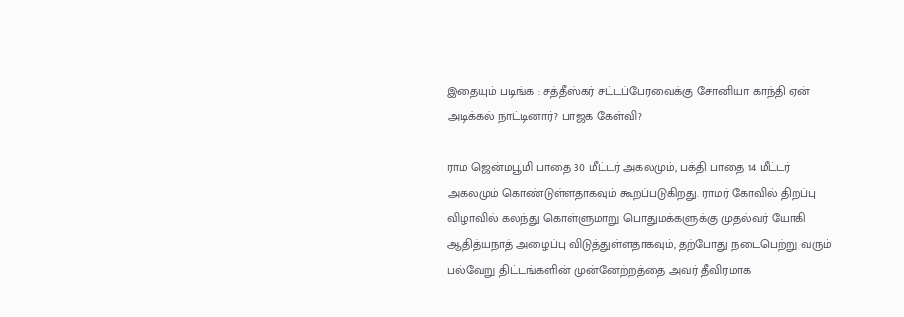இதையும் படிங்க : சத்தீஸ்கர் சட்டப்பேரவைக்கு சோனியா காந்தி ஏன் அடிக்கல் நாட்டினார்? பாஜக கேள்வி?

ராம ஜென்மபூமி பாதை 30 மீட்டர் அகலமும், பக்தி பாதை 14 மீட்டர் அகலமும் கொண்டுள்ளதாகவும் கூறப்படுகிறது. ராமர் கோவில் திறப்பு விழாவில் கலந்து கொள்ளுமாறு பொதுமக்களுக்கு முதல்வர் யோகி ஆதித்யநாத் அழைப்பு விடுத்துள்ளதாகவும், தற்போது நடைபெற்று வரும் பல்வேறு திட்டங்களின் முன்னேற்றத்தை அவர் தீவிரமாக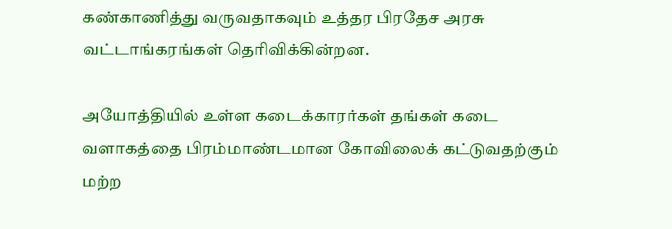கண்காணித்து வருவதாகவும் உத்தர பிரதேச அரசு வட்டாங்கரங்கள் தெரிவிக்கின்றன.

அயோத்தியில் உள்ள கடைக்காரர்கள் தங்கள் கடை வளாகத்தை பிரம்மாண்டமான கோவிலைக் கட்டுவதற்கும் மற்ற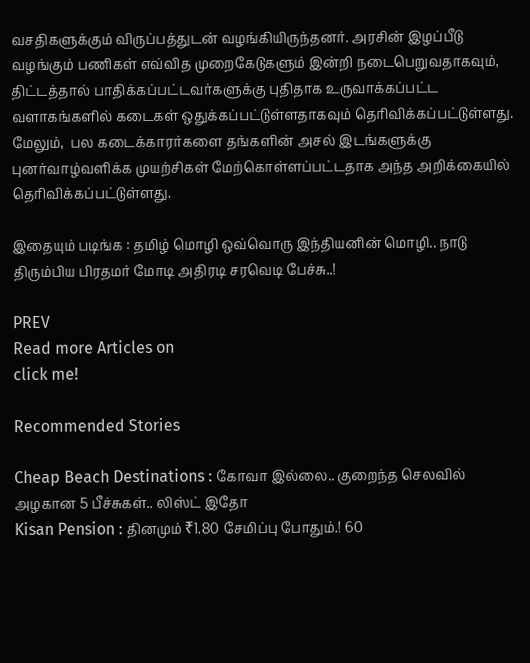வசதிகளுக்கும் விருப்பத்துடன் வழங்கியிருந்தனர். அரசின் இழப்பீடு வழங்கும் பணிகள் எவ்வித முறைகேடுகளும் இன்றி நடைபெறுவதாகவும், திட்டத்தால் பாதிக்கப்பட்டவர்களுக்கு புதிதாக உருவாக்கப்பட்ட வளாகங்களில் கடைகள் ஒதுக்கப்பட்டுள்ளதாகவும் தெரிவிக்கப்பட்டுள்ளது. மேலும்,  பல கடைக்காரர்களை தங்களின் அசல் இடங்களுக்கு புனர்வாழ்வளிக்க முயற்சிகள் மேற்கொள்ளப்பட்டதாக அந்த அறிக்கையில் தெரிவிக்கப்பட்டுள்ளது.

இதையும் படிங்க : தமிழ் மொழி ஒவ்வொரு இந்தியனின் மொழி.. நாடு திரும்பிய பிரதமர் மோடி அதிரடி சரவெடி பேச்சு..!

PREV
Read more Articles on
click me!

Recommended Stories

Cheap Beach Destinations : கோவா இல்லை.. குறைந்த செலவில் அழகான 5 பீச்சுகள்.. லிஸ்ட் இதோ
Kisan Pension : தினமும் ₹1.80 சேமிப்பு போதும்.! 60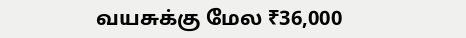வயசுக்கு மேல ₹36,000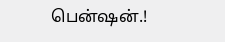பென்ஷன்.!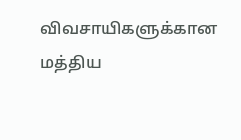விவசாயிகளுக்கான மத்திய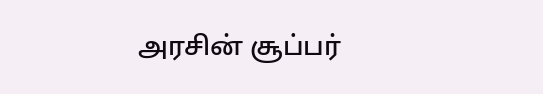அரசின் சூப்பர்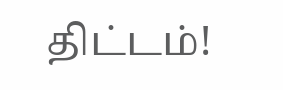திட்டம்!